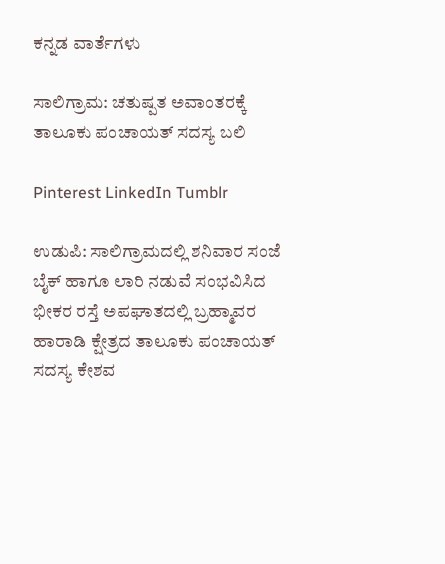ಕನ್ನಡ ವಾರ್ತೆಗಳು

ಸಾಲಿಗ್ರಾಮ: ಚತುಷ್ಪತ ಅವಾಂತರಕ್ಕೆ ತಾಲೂಕು ಪಂಚಾಯತ್ ಸದಸ್ಯ ಬಲಿ

Pinterest LinkedIn Tumblr

ಉಡುಪಿ: ಸಾಲಿಗ್ರಾಮದಲ್ಲಿ ಶನಿವಾರ ಸಂಜೆ ಬೈಕ್ ಹಾಗೂ ಲಾರಿ ನಡುವೆ ಸಂಭವಿಸಿದ ಭೀಕರ ರಸ್ತೆ ಅಪಘಾತದಲ್ಲಿ ಬ್ರಹ್ಮಾವರ ಹಾರಾಡಿ ಕ್ಷೇತ್ರದ ತಾಲೂಕು ಪಂಚಾಯತ್‌ ಸದಸ್ಯ ಕೇಶವ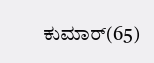ಕುಮಾರ್‌(65)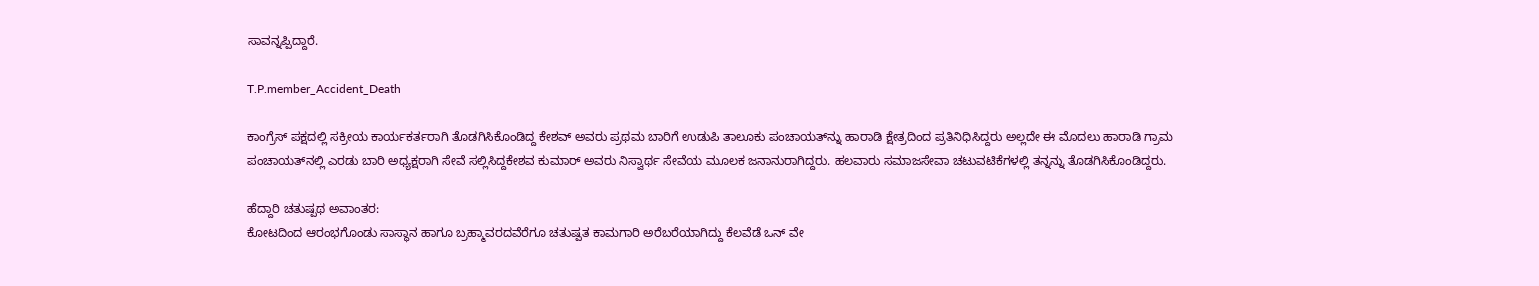ಸಾವನ್ನಪ್ಪಿದ್ದಾರೆ.

T.P.member_Accident_Death

ಕಾಂಗ್ರೆಸ್‌ ಪಕ್ಷದಲ್ಲಿ ಸಕ್ರೀಯ ಕಾರ್ಯಕರ್ತರಾಗಿ ತೊಡಗಿಸಿಕೊಂಡಿದ್ದ ಕೇಶವ್ ಅವರು ಪ್ರಥಮ ಬಾರಿಗೆ ಉಡುಪಿ ತಾಲೂಕು ಪಂಚಾಯತ್‌ನ್ನು ಹಾರಾಡಿ ಕ್ಷೇತ್ರದಿಂದ ಪ್ರತಿನಿಧಿಸಿದ್ದರು ಅಲ್ಲದೇ ಈ ಮೊದಲು ಹಾರಾಡಿ ಗ್ರಾಮ ಪಂಚಾಯತ್‌ನಲ್ಲಿ ಎರಡು ಬಾರಿ ಅಧ್ಯಕ್ಷರಾಗಿ ಸೇವೆ ಸಲ್ಲಿಸಿದ್ದಕೇಶವ ಕುಮಾರ್‌ ಅವರು ನಿಸ್ವಾರ್ಥ ಸೇವೆಯ ಮೂಲಕ ಜನಾನುರಾಗಿದ್ದರು. ಹಲವಾರು ಸಮಾಜಸೇವಾ ಚಟುವಟಿಕೆಗಳಲ್ಲಿ ತನ್ನನ್ನು ತೊಡಗಿಸಿಕೊಂಡಿದ್ದರು.

ಹೆದ್ದಾರಿ ಚತುಷ್ಪಥ ಅವಾಂತರ:
ಕೋಟದಿಂದ ಆರಂಭಗೊಂಡು ಸಾಸ್ಥಾನ ಹಾಗೂ ಬ್ರಹ್ಮಾವರದವೆರೆಗೂ ಚತುಷ್ಪತ ಕಾಮಗಾರಿ ಅರೆಬರೆಯಾಗಿದ್ದು ಕೆಲವೆಡೆ ಒನ್ ವೇ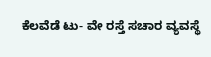ಕೆಲವೆಡೆ ಟು- ವೇ ರಸ್ತೆ ಸಚಾರ ವ್ಯವಸ್ಥೆ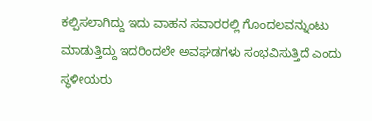ಕಲ್ಪಿಸಲಾಗಿದ್ದು ಇದು ವಾಹನ ಸವಾರರಲ್ಲಿ ಗೊಂದಲವನ್ನುಂಟು ಮಾಡುತ್ತಿದ್ದು ಇದರಿಂದಲೇ ಅವಘಡಗಳು ಸಂಭವಿಸುತ್ತಿದೆ ಎಂದು ಸ್ಥಳೀಯರು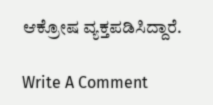ಆಕ್ರೋಷ ವ್ಯಕ್ತಪಡಿಸಿದ್ದಾರೆ.

Write A Comment